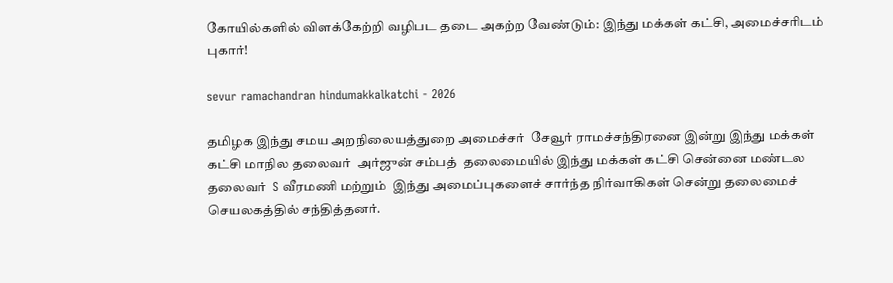கோயில்களில் விளக்கேற்றி வழிபட தடை அகற்ற வேண்டும்: இந்து மக்கள் கட்சி, அமைச்சரிடம் புகார்!

sevur ramachandran hindumakkalkatchi - 2026

தமிழக இந்து சமய அறநிலையத்துறை அமைச்சர்  சேவூர் ராமச்சந்திரனை இன்று இந்து மக்கள் கட்சி மாநில தலைவர்  அர்ஜுன் சம்பத்  தலைமையில் இந்து மக்கள் கட்சி சென்னை மண்டல தலைவர்  S வீரமணி மற்றும்  இந்து அமைப்புகளைச் சார்ந்த நிர்வாகிகள் சென்று தலைமைச் செயலகத்தில் சந்தித்தனர்.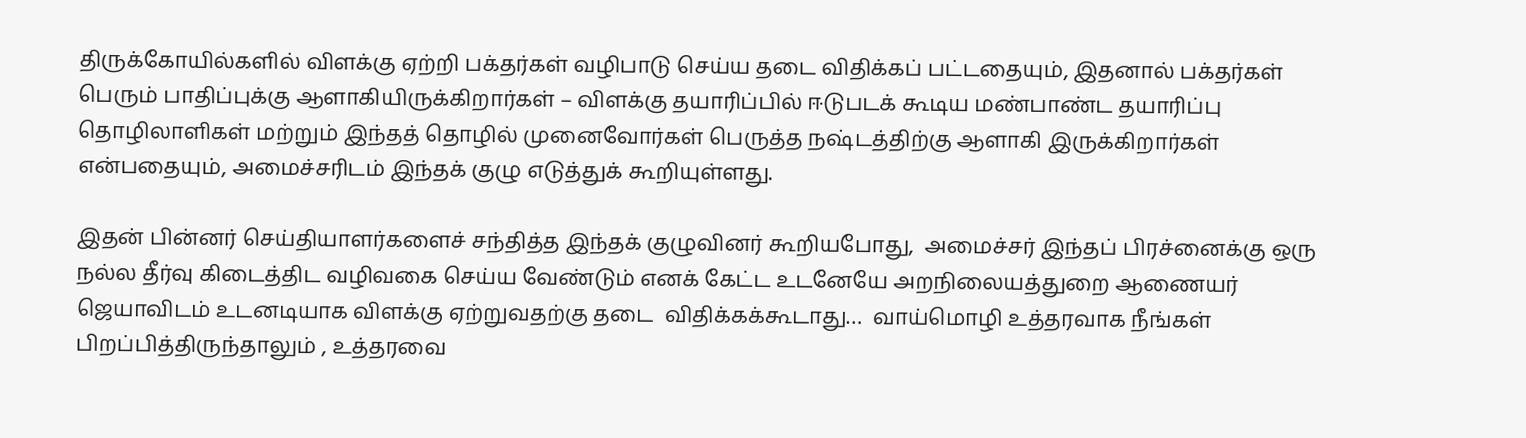திருக்கோயில்களில் விளக்கு ஏற்றி பக்தர்கள் வழிபாடு செய்ய தடை விதிக்கப் பட்டதையும், இதனால் பக்தர்கள் பெரும் பாதிப்புக்கு ஆளாகியிருக்கிறார்கள் – விளக்கு தயாரிப்பில் ஈடுபடக் கூடிய மண்பாண்ட தயாரிப்பு தொழிலாளிகள் மற்றும் இந்தத் தொழில் முனைவோர்கள் பெருத்த நஷ்டத்திற்கு ஆளாகி இருக்கிறார்கள் என்பதையும், அமைச்சரிடம் இந்தக் குழு எடுத்துக் கூறியுள்ளது.

இதன் பின்னர் செய்தியாளர்களைச் சந்தித்த இந்தக் குழுவினர் கூறியபோது,  அமைச்சர் இந்தப் பிரச்னைக்கு ஒரு நல்ல தீர்வு கிடைத்திட வழிவகை செய்ய வேண்டும் எனக் கேட்ட உடனேயே அறநிலையத்துறை ஆணையர் ஜெயாவிடம் உடனடியாக விளக்கு ஏற்றுவதற்கு தடை  விதிக்கக்கூடாது…  வாய்மொழி உத்தரவாக நீங்கள் பிறப்பித்திருந்தாலும் , உத்தரவை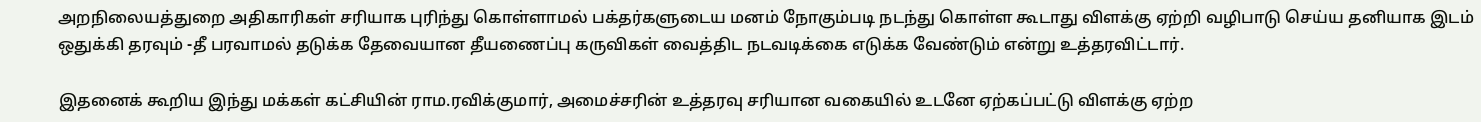அறநிலையத்துறை அதிகாரிகள் சரியாக புரிந்து கொள்ளாமல் பக்தர்களுடைய மனம் நோகும்படி நடந்து கொள்ள கூடாது விளக்கு ஏற்றி வழிபாடு செய்ய தனியாக இடம் ஒதுக்கி தரவும் -தீ பரவாமல் தடுக்க தேவையான தீயணைப்பு கருவிகள் வைத்திட நடவடிக்கை எடுக்க வேண்டும் என்று உத்தரவிட்டார்.

இதனைக் கூறிய இந்து மக்கள் கட்சியின் ராம.ரவிக்குமார், அமைச்சரின் உத்தரவு சரியான வகையில் உடனே ஏற்கப்பட்டு விளக்கு ஏற்ற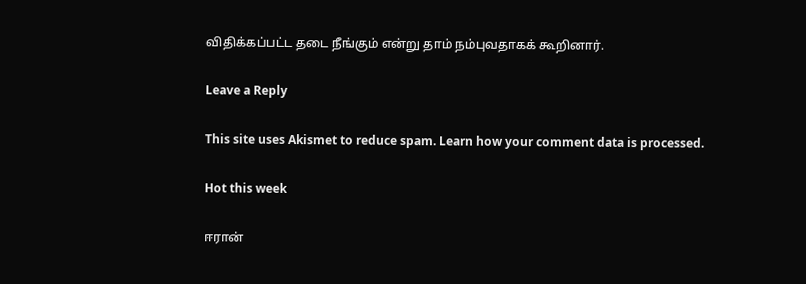விதிக்கப்பட்ட தடை நீங்கும் என்று தாம் நம்புவதாகக் கூறினார்.

Leave a Reply

This site uses Akismet to reduce spam. Learn how your comment data is processed.

Hot this week

ஈரான்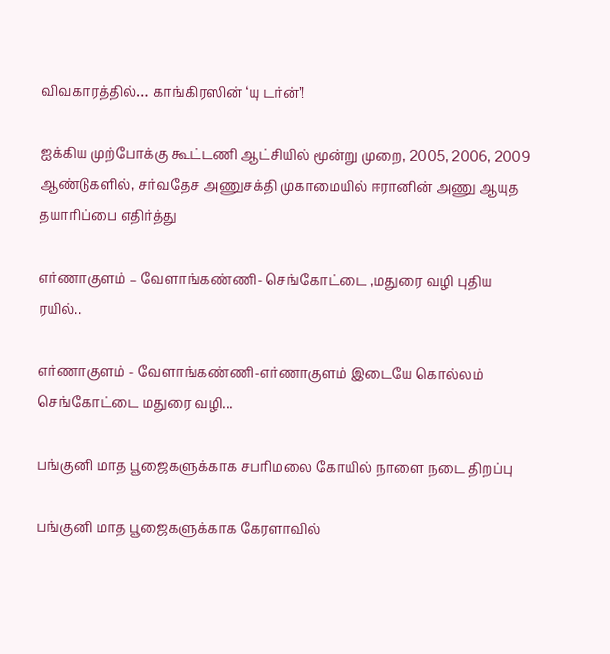விவகாரத்தில்… காங்கிரஸின் ‘யு டர்ன்’!

ஐக்கிய முற்போக்கு கூட்டணி ஆட்சியில் மூன்று முறை, 2005, 2006, 2009 ஆண்டுகளில், சர்வதேச அணுசக்தி முகாமையில் ஈரானின் அணு ஆயுத தயாரிப்பை எதிர்த்து

எர்ணாகுளம் – வேளாங்கண்ணி- செங்கோட்டை ,மதுரை வழி புதிய ரயில்..

எர்ணாகுளம் - வேளாங்கண்ணி-எர்ணாகுளம் இடையே கொல்லம் செங்கோட்டை மதுரை வழி...

பங்குனி மாத பூஜைகளுக்காக சபரிமலை கோயில் நாளை நடை திறப்பு

பங்குனி மாத பூஜைகளுக்காக கேரளாவில்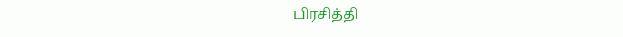பிரசித்தி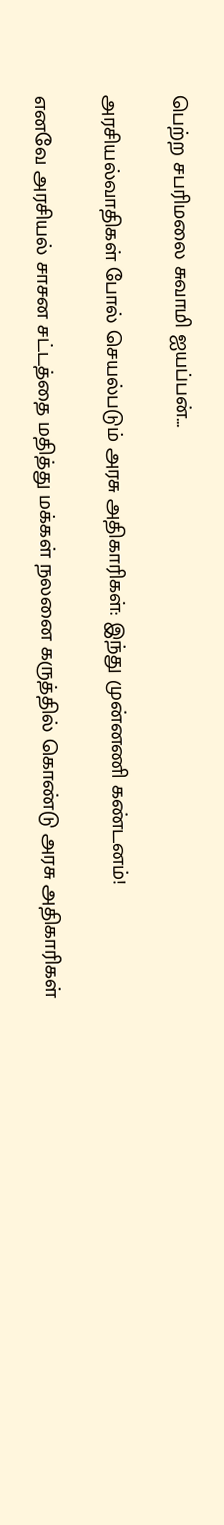பெற்ற சபரிமலை சுவாமி ஐயப்பன்...

அரசியல்வாதிகள் போல் செயல்படும் அரசு அதிகாரிகள்: இந்து முன்னணி கண்டனம்!

எனவே அரசியல் சாசன சட்டத்தை மதித்து மக்கள் நலனை கருத்தில் கொண்டு அரசு அதிகாரிகள்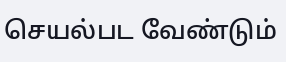செயல்பட வேண்டும்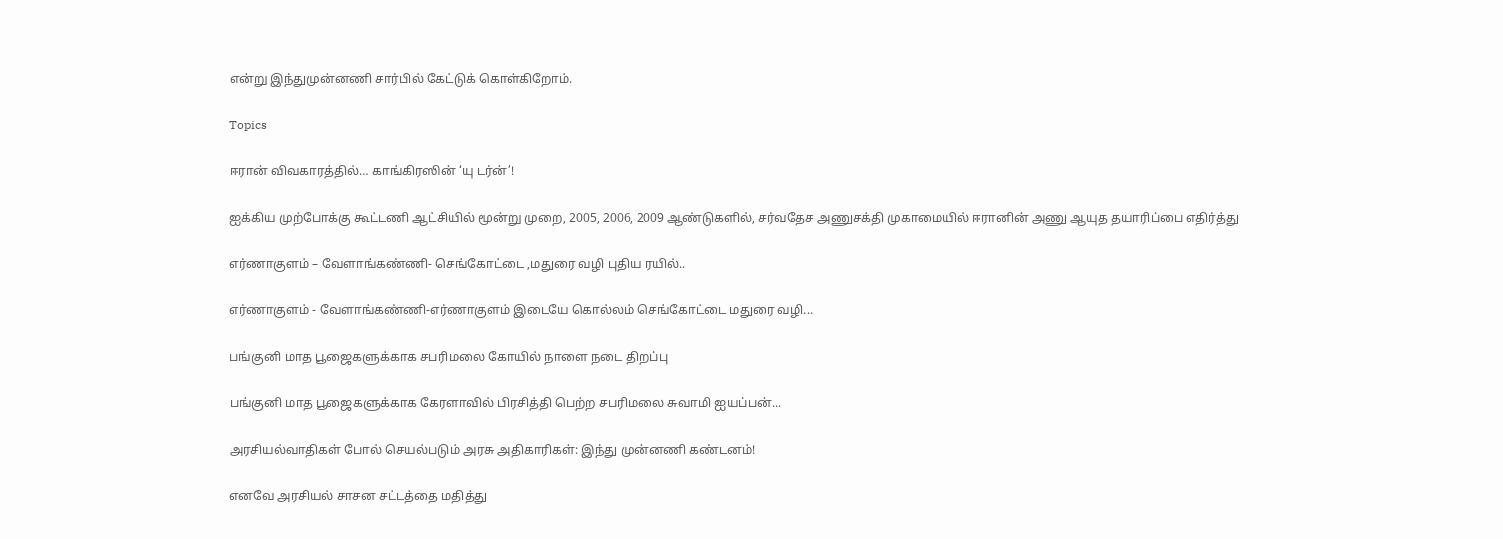என்று இந்துமுன்னணி சார்பில் கேட்டுக் கொள்கிறோம்.

Topics

ஈரான் விவகாரத்தில்… காங்கிரஸின் ‘யு டர்ன்’!

ஐக்கிய முற்போக்கு கூட்டணி ஆட்சியில் மூன்று முறை, 2005, 2006, 2009 ஆண்டுகளில், சர்வதேச அணுசக்தி முகாமையில் ஈரானின் அணு ஆயுத தயாரிப்பை எதிர்த்து

எர்ணாகுளம் – வேளாங்கண்ணி- செங்கோட்டை ,மதுரை வழி புதிய ரயில்..

எர்ணாகுளம் - வேளாங்கண்ணி-எர்ணாகுளம் இடையே கொல்லம் செங்கோட்டை மதுரை வழி...

பங்குனி மாத பூஜைகளுக்காக சபரிமலை கோயில் நாளை நடை திறப்பு

பங்குனி மாத பூஜைகளுக்காக கேரளாவில் பிரசித்தி பெற்ற சபரிமலை சுவாமி ஐயப்பன்...

அரசியல்வாதிகள் போல் செயல்படும் அரசு அதிகாரிகள்: இந்து முன்னணி கண்டனம்!

எனவே அரசியல் சாசன சட்டத்தை மதித்து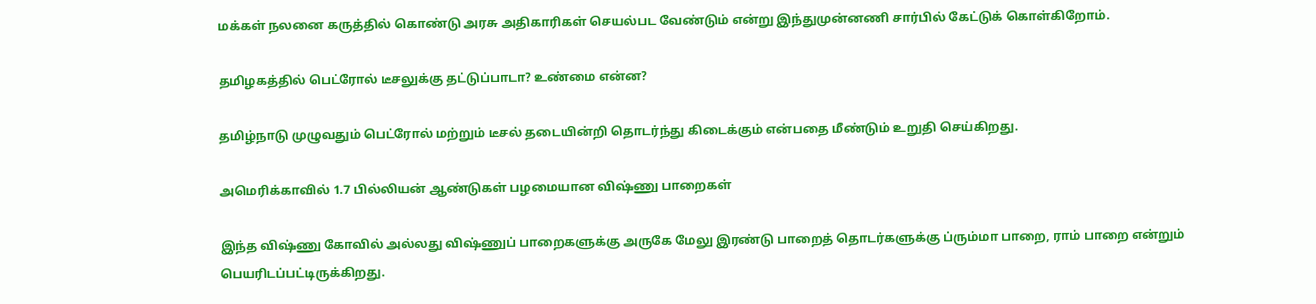மக்கள் நலனை கருத்தில் கொண்டு அரசு அதிகாரிகள் செயல்பட வேண்டும் என்று இந்துமுன்னணி சார்பில் கேட்டுக் கொள்கிறோம்.

தமிழகத்தில் பெட்ரோல் டீசலுக்கு தட்டுப்பாடா? உண்மை என்ன?

தமிழ்நாடு முழுவதும் பெட்ரோல் மற்றும் டீசல் தடையின்றி தொடர்ந்து கிடைக்கும் என்பதை மீண்டும் உறுதி செய்கிறது.

அமெரிக்காவில் 1.7 பில்லியன் ஆண்டுகள் பழமையான விஷ்ணு பாறைகள்

இந்த விஷ்ணு கோவில் அல்லது விஷ்ணுப் பாறைகளுக்கு அருகே மேலு இரண்டு பாறைத் தொடர்களுக்கு ப்ரும்மா பாறை, ராம் பாறை என்றும் பெயரிடப்பட்டிருக்கிறது.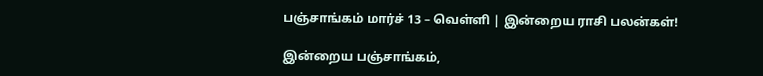பஞ்சாங்கம் மார்ச் 13 – வெள்ளி | இன்றைய ராசி பலன்கள்!

இன்றைய பஞ்சாங்கம்,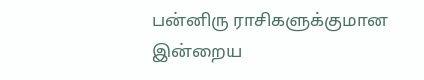பன்னிரு ராசிகளுக்குமான இன்றைய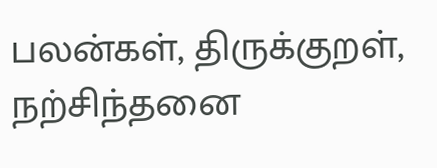பலன்கள், திருக்குறள், நற்சிந்தனை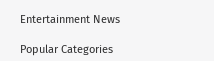Entertainment News

Popular Categories